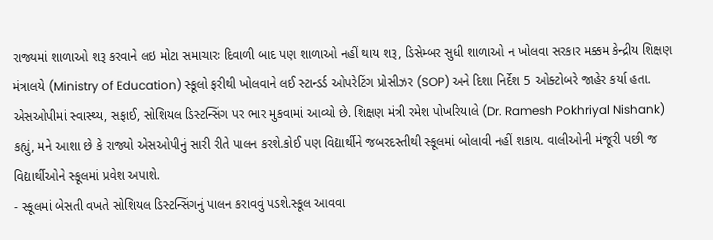રાજ્યમાં શાળાઓ શરૂ કરવાને લઇ મોટા સમાચારઃ દિવાળી બાદ પણ શાળાઓ નહીં થાય શરૂ, ડિસેમ્બર સુધી શાળાઓ ન ખોલવા સરકાર મક્કમ કેન્દ્રીય શિક્ષણ મંત્રાલયે (Ministry of Education) સ્કૂલો ફરીથી ખોલવાને લઈ સ્ટાન્ડર્ડ ઓપરેટિંગ પ્રોસીઝર (SOP) અને દિશા નિર્દેશ 5 ઓક્ટોબરે જાહેર કર્યા હતા. એસઓપીમાં સ્વાસ્થ્ય, સફાઈ, સોશિયલ ડિસ્ટન્સિંગ પર ભાર મુકવામાં આવ્યો છે. શિક્ષણ મંત્રી રમેશ પોખરિયાલે (Dr. Ramesh Pokhriyal Nishank) કહ્યું, મને આશા છે કે રાજ્યો એસઓપીનું સારી રીતે પાલન કરશે.કોઈ પણ વિદ્યાર્થીને જબરદસ્તીથી સ્કૂલમાં બોલાવી નહીં શકાય. વાલીઓની મંજૂરી પછી જ વિદ્યાર્થીઓને સ્કૂલમાં પ્રવેશ અપાશે.
- સ્કૂલમાં બેસતી વખતે સોશિયલ ડિસ્ટન્સિંગનું પાલન કરાવવું પડશે.સ્કૂલ આવવા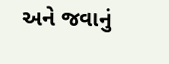અને જવાનું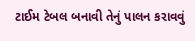ટાઈમ ટેબલ બનાવી તેનું પાલન કરાવવું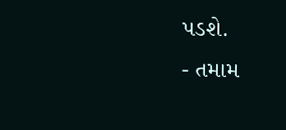પડશે.
- તમામ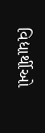વિદ્યાર્થીઓ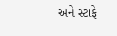અને સ્ટાફે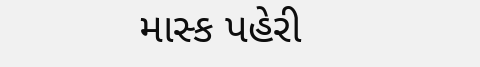માસ્ક પહેરી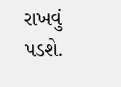રાખવું પડશે.